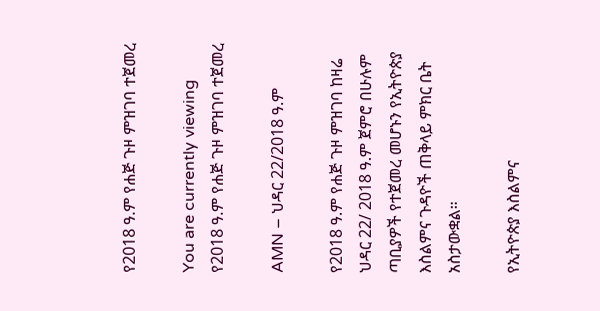የ2018 ዓ.ም የሐጅ ጉዞ ምዝገባ ተጀመረ

You are currently viewing የ2018 ዓ.ም የሐጅ ጉዞ ምዝገባ ተጀመረ

AMN – ህዳር 22/2018 ዓ.ም

የ2018 ዓ.ም የሐጅ ጉዞ ምዝገባ ከዛሬ ህዳር 22/ 2018 ዓ.ም ጀምሮ በሁሉም ጣቢያዎች የተጀመረ መሆኑን የኢትዮጵያ እስልምና ጉዳዮች ጠቅላይ ምክር ቤት አስታውቋል።

የኢትዮጵያ እስልምና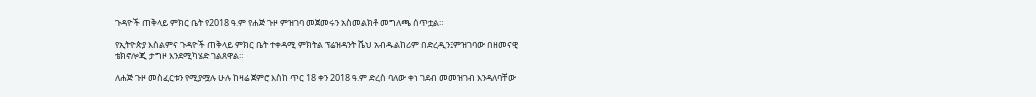ጉዳዮች ጠቅላይ ምክር ቤት የ2018 ዓ.ም የሐጅ ጉዞ ምዝገባ መጀመሩን አስመልክቶ መግለጫ ሰጥቷል።

የኢትዮጵያ እስልምና ጉዳዮች ጠቅላይ ምክር ቤት ተቀዳሚ ምክትል ፕሬዝዳንት ሼህ አብዱልከሪም በድረዲን፤ምዝገባው በዘመናዊ ቴክኖሎጂ ታግዞ እንደሚካሄድ ገልጸዋል።

ለሐጅ ጉዞ መስፈርቱን የሚያሟሉ ሁሉ ከዛሬ ጀምሮ እስከ ጥር 18 ቀን 2018 ዓ.ም ድረስ ባለው ቀነ ገደብ መመዝገብ እንዳለባቸው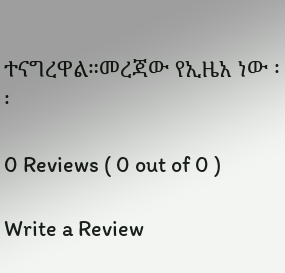ተናግረዋል።መረጃው የኢዜአ ነው ፡፡

0 Reviews ( 0 out of 0 )

Write a Review